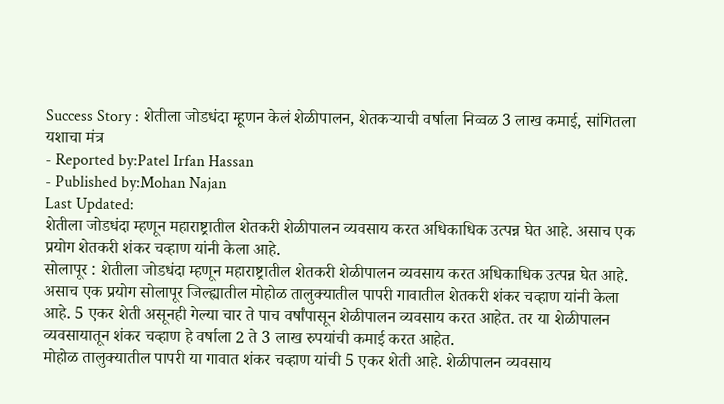Success Story : शेतीला जोडधंदा म्हूणन केलं शेळीपालन, शेतकऱ्याची वर्षाला निव्वळ 3 लाख कमाई, सांगितला यशाचा मंत्र
- Reported by:Patel Irfan Hassan
- Published by:Mohan Najan
Last Updated:
शेतीला जोडधंदा म्हणून महाराष्ट्रातील शेतकरी शेळीपालन व्यवसाय करत अधिकाधिक उत्पन्न घेत आहे. असाच एक प्रयोग शेतकरी शंकर चव्हाण यांनी केला आहे.
सोलापूर : शेतीला जोडधंदा म्हणून महाराष्ट्रातील शेतकरी शेळीपालन व्यवसाय करत अधिकाधिक उत्पन्न घेत आहे. असाच एक प्रयोग सोलापूर जिल्ह्यातील मोहोळ तालुक्यातील पापरी गावातील शेतकरी शंकर चव्हाण यांनी केला आहे. 5 एकर शेती असूनही गेल्या चार ते पाच वर्षांपासून शेळीपालन व्यवसाय करत आहेत. तर या शेळीपालन व्यवसायातून शंकर चव्हाण हे वर्षाला 2 ते 3 लाख रुपयांची कमाई करत आहेत.
मोहोळ तालुक्यातील पापरी या गावात शंकर चव्हाण यांची 5 एकर शेती आहे. शेळीपालन व्यवसाय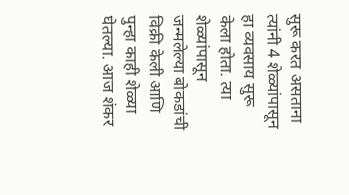सुरू करत असताना त्यांनी 4 शेळ्यांपासून हा व्यवसाय सुरू केला होता. त्या शेळ्यांपासून जन्मलेल्या बोकडांची विक्री केली आणि पुन्हा काही शेळ्या घेतल्या. आज शंकर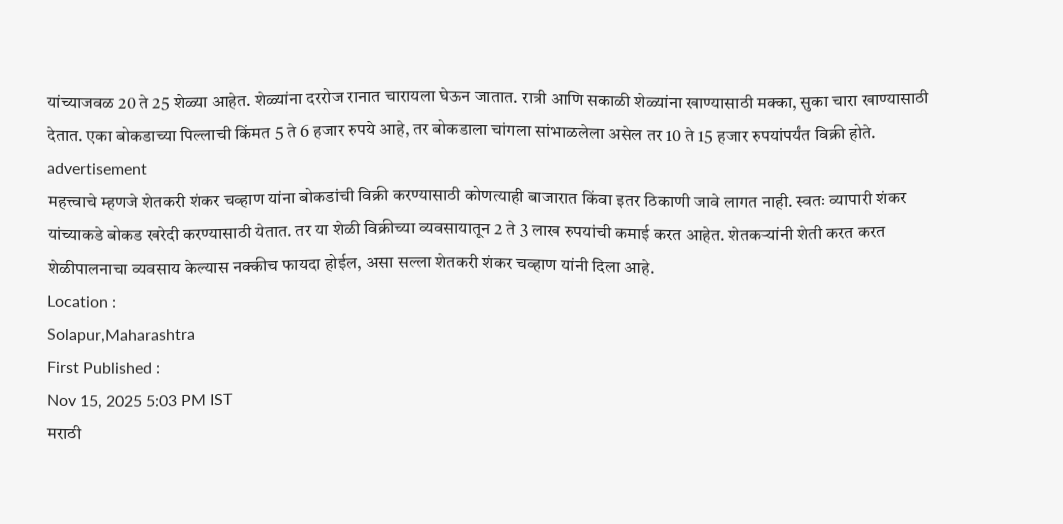यांच्याजवळ 20 ते 25 शेळ्या आहेत. शेळ्यांना दररोज रानात चारायला घेऊन जातात. रात्री आणि सकाळी शेळ्यांना खाण्यासाठी मक्का, सुका चारा खाण्यासाठी देतात. एका बोकडाच्या पिल्लाची किंमत 5 ते 6 हजार रुपये आहे, तर बोकडाला चांगला सांभाळलेला असेल तर 10 ते 15 हजार रुपयांपर्यंत विक्री होते.
advertisement
महत्त्वाचे म्हणजे शेतकरी शंकर चव्हाण यांना बोकडांची विक्री करण्यासाठी कोणत्याही बाजारात किंवा इतर ठिकाणी जावे लागत नाही. स्वतः व्यापारी शंकर यांच्याकडे बोकड खरेदी करण्यासाठी येतात. तर या शेळी विक्रीच्या व्यवसायातून 2 ते 3 लाख रुपयांची कमाई करत आहेत. शेतकऱ्यांनी शेती करत करत शेळीपालनाचा व्यवसाय केल्यास नक्कीच फायदा होईल, असा सल्ला शेतकरी शंकर चव्हाण यांनी दिला आहे.
Location :
Solapur,Maharashtra
First Published :
Nov 15, 2025 5:03 PM IST
मराठी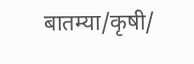बातम्या/कृषी/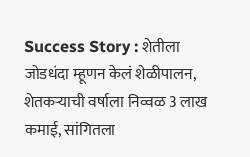Success Story : शेतीला जोडधंदा म्हूणन केलं शेळीपालन, शेतकऱ्याची वर्षाला निव्वळ 3 लाख कमाई, सांगितला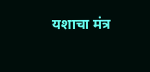यशाचा मंत्र